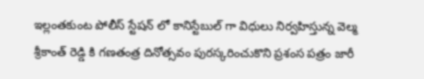ఇల్లంతకుంట పోలీస్ స్టేషన్ లో కానిస్టేబుల్ గా విధులు నిర్వహిస్తున్న వెల్మ శ్రీకాంత్ రెడ్డి కి గణతంత్ర దినోత్సవం పురస్కరించుకొని ప్రశంస పత్రం జారీ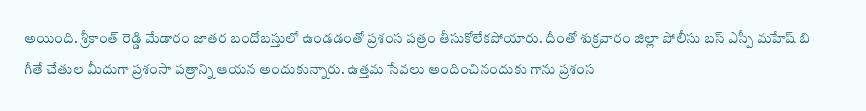అయింది. శ్రీకాంత్ రెడ్డి మేడారం జాతర బందోబస్తులో ఉండడంతో ప్రశంస పత్రం తీసుకోలేకపోయారు. దీంతో శుక్రవారం జిల్లా పోలీసు బస్ ఎస్పీ మహేష్ బి గీతే చేతుల మీదుగా ప్రశంసా పత్రాన్ని ఆయన అందుకున్నారు. ఉత్తమ సేవలు అందించినందుకు గాను ప్రశంస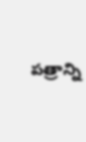పత్రాన్ని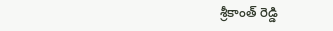శ్రీకాంత్ రెడ్డి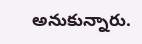అనుకున్నారు.